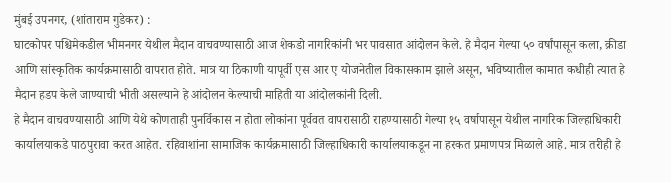मुंबई उपनगर, (शांताराम गुडेकर) :
घाटकोपर पश्चिमेकडील भीमनगर येथील मैदान वाचवण्यासाठी आज शेकडो नागरिकांनी भर पावसात आंदोलन केले. हे मैदान गेल्या ५० वर्षांपासून कला, क्रीडा आणि सांस्कृतिक कार्यक्रमासाठी वापरात होते. मात्र या ठिकाणी यापूर्वी एस आर ए योजनेतील विकासकाम झाले असून, भविष्यातील कामात कधीही त्यात हे मैदान हडप केले जाण्याची भीती असल्याने हे आंदोलन केल्याची माहिती या आंदोलकांनी दिली.
हे मैदान वाचवण्यासाठी आणि येथे कोणताही पुनर्विकास न होता लोकांना पूर्ववत वापरासाठी राहण्यासाठी गेल्या १५ वर्षापासून येथील नागरिक जिल्हाधिकारी कार्यालयाकडे पाठपुरावा करत आहेत. रहिवाशांना सामाजिक कार्यक्रमासाठी जिल्हाधिकारी कार्यालयाकडून ना हरकत प्रमाणपत्र मिळाले आहे. मात्र तरीही हे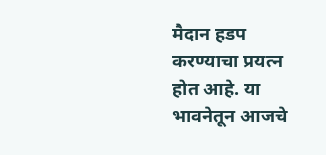मैदान हडप करण्याचा प्रयत्न होत आहे. या भावनेतून आजचे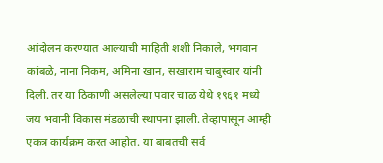आंदोलन करण्यात आल्याची माहिती शशी निकाले, भगवान कांबळे, नाना निकम, अमिना खान, सखाराम चाबुस्वार यांनी दिली. तर या ठिकाणी असलेल्या पवार चाळ येथे १९६१ मध्ये जय भवानी विकास मंडळाची स्थापना झाली. तेव्हापासून आम्ही एकत्र कार्यक्रम करत आहोत. या बाबतची सर्व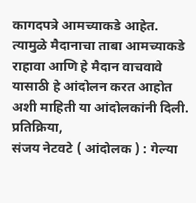कागदपत्रे आमच्याकडे आहेत. त्यामुळे मैदानाचा ताबा आमच्याकडे राहावा आणि हे मैदान वाचवावे यासाठी हे आंदोलन करत आहोत अशी माहिती या आंदोलकांनी दिली.
प्रतिक्रिया,
संजय नेटवटे ( आंदोलक ) : गेल्या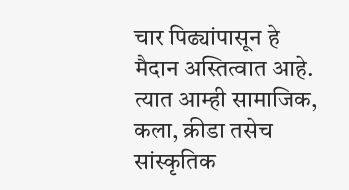चार पिढ्यांपासून हे मैदान अस्तित्वात आहे. त्यात आम्ही सामाजिक, कला, क्रीडा तसेच सांस्कृतिक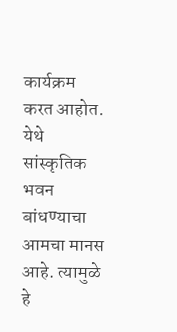कार्यक्रम करत आहोत. येथे सांस्कृतिक भवन बांधण्याचा आमचा मानस आहे. त्यामुळे हे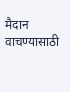मैदान वाचण्यासाठी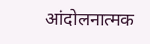आंदोलनात्मक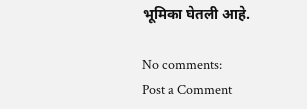भूमिका घेतली आहे.

No comments:
Post a Comment